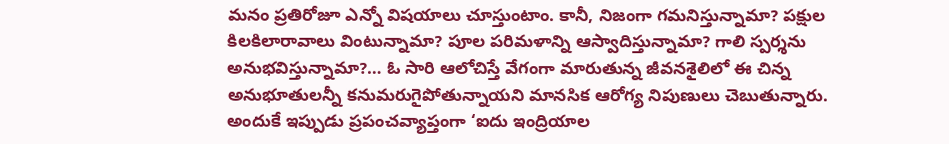మనం ప్రతిరోజూ ఎన్నో విషయాలు చూస్తుంటాం. కానీ, నిజంగా గమనిస్తున్నామా? పక్షుల కిలకిలారావాలు వింటున్నామా? పూల పరిమళాన్ని ఆస్వాదిస్తున్నామా? గాలి స్పర్శను అనుభవిస్తున్నామా?… ఓ సారి ఆలోచిస్తే వేగంగా మారుతున్న జీవనశైలిలో ఈ చిన్న అనుభూతులన్నీ కనుమరుగైపోతున్నాయని మానసిక ఆరోగ్య నిపుణులు చెబుతున్నారు. అందుకే ఇప్పుడు ప్రపంచవ్యాప్తంగా ‘ఐదు ఇంద్రియాల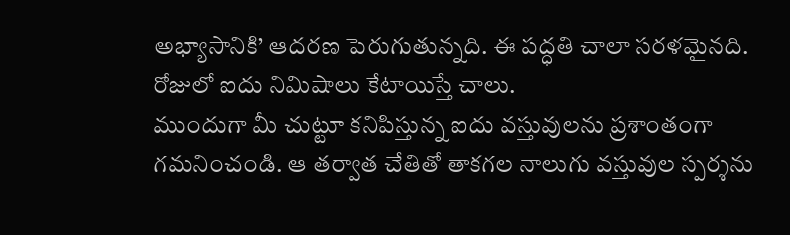అభ్యాసానికి’ ఆదరణ పెరుగుతున్నది. ఈ పద్ధతి చాలా సరళమైనది. రోజులో ఐదు నిమిషాలు కేటాయిస్తే చాలు.
ముందుగా మీ చుట్టూ కనిపిస్తున్న ఐదు వస్తువులను ప్రశాంతంగా గమనించండి. ఆ తర్వాత చేతితో తాకగల నాలుగు వస్తువుల స్పర్శను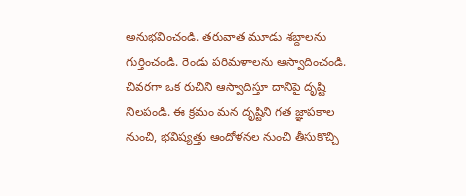అనుభవించండి. తరువాత మూడు శబ్దాలను గుర్తించండి. రెండు పరిమళాలను ఆస్వాదించండి. చివరగా ఒక రుచిని ఆస్వాదిస్తూ దానిపై దృష్టి నిలపండి. ఈ క్రమం మన దృష్టిని గత జ్ఞాపకాల నుంచి, భవిష్యత్తు ఆందోళనల నుంచి తీసుకొచ్చి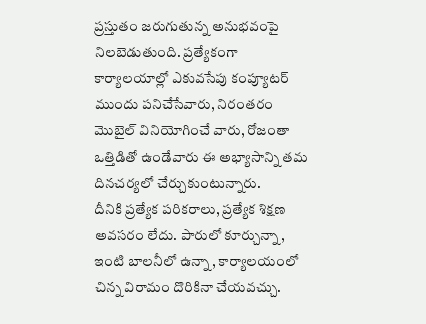ప్రస్తుతం జరుగుతున్న అనుభవంపై నిలబెడుతుంది. ప్రత్యేకంగా కార్యాలయాల్లో ఎకువసేపు కంప్యూటర్ ముందు పనిచేసేవారు, నిరంతరం మొబైల్ వినియోగించే వారు, రోజంతా ఒత్తిడితో ఉండేవారు ఈ అభ్యాసాన్ని తమ దినచర్యలో చేర్చుకుంటున్నారు.
దీనికి ప్రత్యేక పరికరాలు, ప్రత్యేక శిక్షణ అవసరం లేదు. పారులో కూర్చున్నా, ఇంటి బాలనీలో ఉన్నా, కార్యాలయంలో చిన్న విరామం దొరికినా చేయవచ్చు.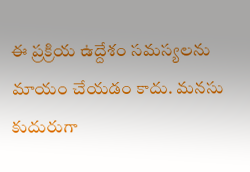ఈ ప్రక్రియ ఉద్దేశం సమస్యలను మాయం చేయడం కాదు. మనసు కుదురుగా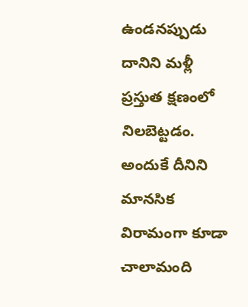ఉండనప్పుడు దానిని మళ్లీ ప్రస్తుత క్షణంలో నిలబెట్టడం. అందుకే దీనిని మానసిక విరామంగా కూడా చాలామంది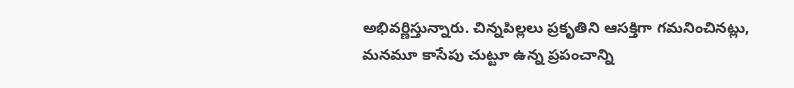అభివర్ణిస్తున్నారు. చిన్నపిల్లలు ప్రకృతిని ఆసక్తిగా గమనించినట్లు, మనమూ కాసేపు చుట్టూ ఉన్న ప్రపంచాన్ని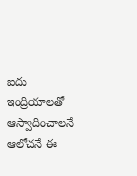ఐదు ఇంద్రియాలతో ఆస్వాదించాలనే ఆలోచనే ఈ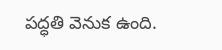పద్ధతి వెనుక ఉంది.